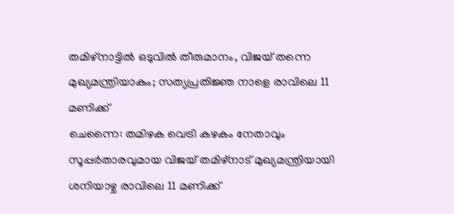തമിഴ്നാട്ടിൽ ഒടുവിൽ തീരുമാനം, വിജയ് തന്നെ മുഖ്യമന്ത്രിയാകും; സത്യപ്രതിജ്ഞ നാളെ രാവിലെ 11 മണിക്ക്
ചെന്നൈ: തമിഴക വെട്രി കഴകം നേതാവും സൂപ്പർതാരവുമായ വിജയ് തമിഴ്നാട് മുഖ്യമന്ത്രിയായി ശനിയാഴ്ച രാവിലെ 11 മണിക്ക്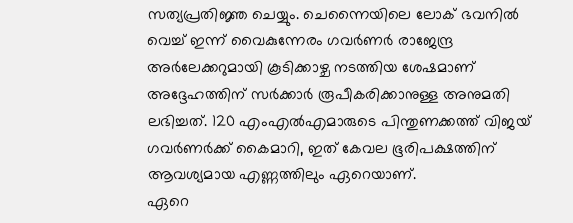സത്യപ്രതിജ്ഞ ചെയ്യും. ചെന്നൈയിലെ ലോക് ഭവനിൽ വെച്ച് ഇന്ന് വൈകുന്നേരം ഗവർണർ രാജേന്ദ്ര അർലേക്കറുമായി കൂടിക്കാഴ്ച നടത്തിയ ശേഷമാണ് അദ്ദേഹത്തിന് സർക്കാർ രൂപീകരിക്കാനുള്ള അനുമതി ലഭിച്ചത്. 120 എംഎൽഎമാരുടെ പിന്തുണക്കത്ത് വിജയ് ഗവർണർക്ക് കൈമാറി, ഇത് കേവല ഭൂരിപക്ഷത്തിന് ആവശ്യമായ എണ്ണത്തിലും ഏറെയാണ്.
ഏറെ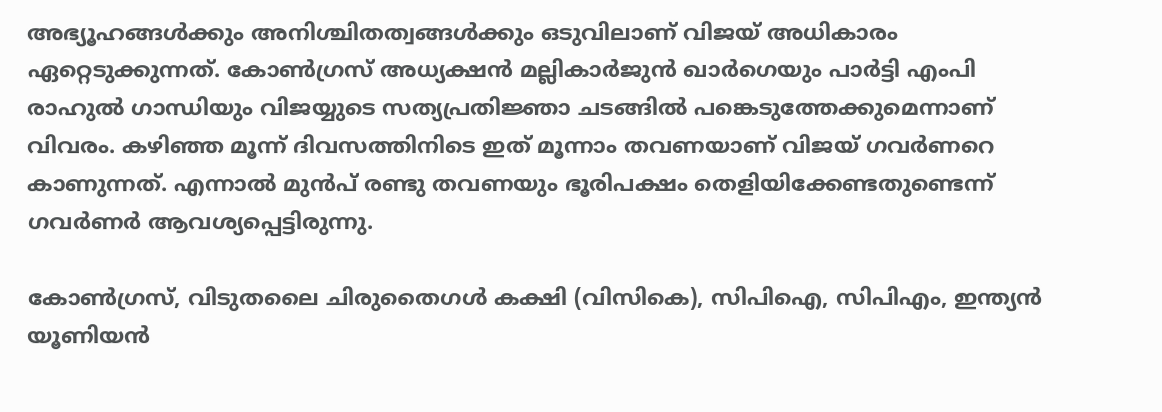അഭ്യൂഹങ്ങൾക്കും അനിശ്ചിതത്വങ്ങൾക്കും ഒടുവിലാണ് വിജയ് അധികാരം ഏറ്റെടുക്കുന്നത്. കോൺഗ്രസ് അധ്യക്ഷൻ മല്ലികാർജുൻ ഖാർഗെയും പാർട്ടി എംപി രാഹുൽ ഗാന്ധിയും വിജയ്യുടെ സത്യപ്രതിജ്ഞാ ചടങ്ങിൽ പങ്കെടുത്തേക്കുമെന്നാണ് വിവരം. കഴിഞ്ഞ മൂന്ന് ദിവസത്തിനിടെ ഇത് മൂന്നാം തവണയാണ് വിജയ് ഗവർണറെ കാണുന്നത്. എന്നാൽ മുൻപ് രണ്ടു തവണയും ഭൂരിപക്ഷം തെളിയിക്കേണ്ടതുണ്ടെന്ന് ഗവർണർ ആവശ്യപ്പെട്ടിരുന്നു.

കോൺഗ്രസ്, വിടുതലൈ ചിരുതൈഗൾ കക്ഷി (വിസികെ), സിപിഐ, സിപിഎം, ഇന്ത്യൻ യൂണിയൻ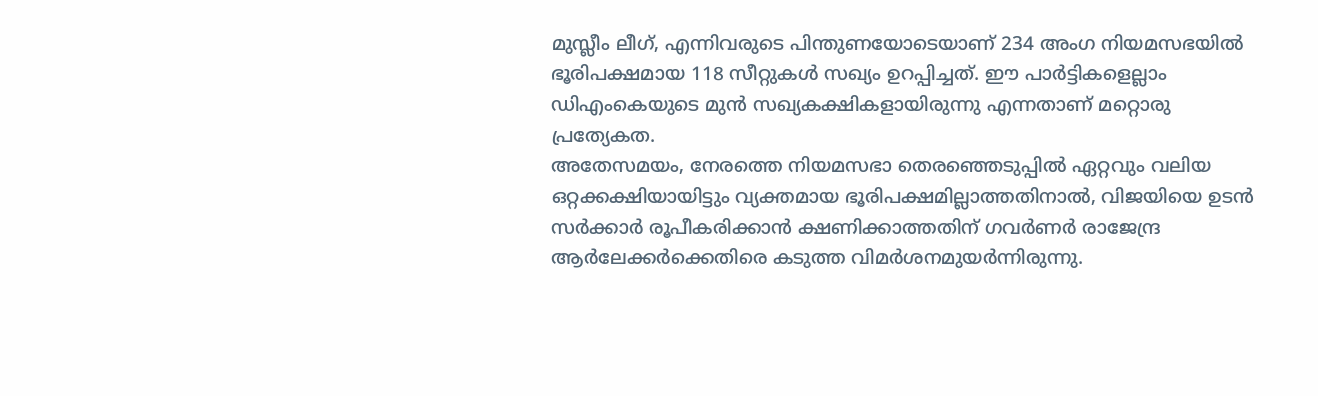മുസ്ലീം ലീഗ്, എന്നിവരുടെ പിന്തുണയോടെയാണ് 234 അംഗ നിയമസഭയിൽ ഭൂരിപക്ഷമായ 118 സീറ്റുകൾ സഖ്യം ഉറപ്പിച്ചത്. ഈ പാർട്ടികളെല്ലാം ഡിഎംകെയുടെ മുൻ സഖ്യകക്ഷികളായിരുന്നു എന്നതാണ് മറ്റൊരു പ്രത്യേകത.
അതേസമയം, നേരത്തെ നിയമസഭാ തെരഞ്ഞെടുപ്പിൽ ഏറ്റവും വലിയ ഒറ്റക്കക്ഷിയായിട്ടും വ്യക്തമായ ഭൂരിപക്ഷമില്ലാത്തതിനാൽ, വിജയിയെ ഉടൻ സർക്കാർ രൂപീകരിക്കാൻ ക്ഷണിക്കാത്തതിന് ഗവർണർ രാജേന്ദ്ര ആർലേക്കർക്കെതിരെ കടുത്ത വിമർശനമുയർന്നിരുന്നു.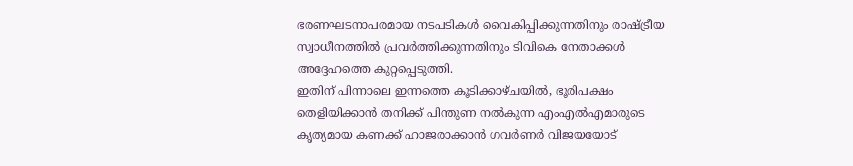ഭരണഘടനാപരമായ നടപടികൾ വൈകിപ്പിക്കുന്നതിനും രാഷ്ട്രീയ സ്വാധീനത്തിൽ പ്രവർത്തിക്കുന്നതിനും ടിവികെ നേതാക്കൾ അദ്ദേഹത്തെ കുറ്റപ്പെടുത്തി.
ഇതിന് പിന്നാലെ ഇന്നത്തെ കൂടിക്കാഴ്ചയിൽ, ഭൂരിപക്ഷം തെളിയിക്കാൻ തനിക്ക് പിന്തുണ നൽകുന്ന എംഎൽഎമാരുടെ കൃത്യമായ കണക്ക് ഹാജരാക്കാൻ ഗവർണർ വിജയയോട്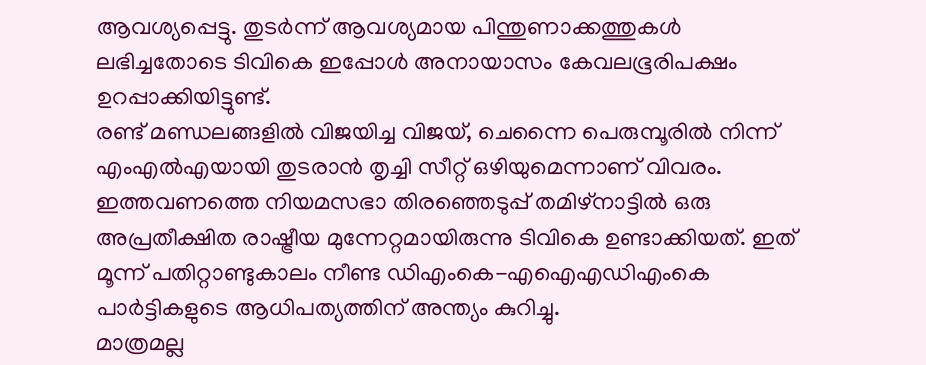ആവശ്യപ്പെട്ടു. തുടർന്ന് ആവശ്യമായ പിന്തുണാക്കത്തുകൾ ലഭിച്ചതോടെ ടിവികെ ഇപ്പോൾ അനായാസം കേവലഭൂരിപക്ഷം ഉറപ്പാക്കിയിട്ടുണ്ട്.
രണ്ട് മണ്ഡലങ്ങളിൽ വിജയിച്ച വിജയ്, ചെന്നൈ പെരുമ്പൂരിൽ നിന്ന് എംഎൽഎയായി തുടരാൻ തൃച്ചി സീറ്റ് ഒഴിയുമെന്നാണ് വിവരം. ഇത്തവണത്തെ നിയമസഭാ തിരഞ്ഞെടുപ്പ് തമിഴ്നാട്ടിൽ ഒരു അപ്രതീക്ഷിത രാഷ്ട്രീയ മുന്നേറ്റമായിരുന്നു ടിവികെ ഉണ്ടാക്കിയത്. ഇത് മൂന്ന് പതിറ്റാണ്ടുകാലം നീണ്ട ഡിഎംകെ-എഐഎഡിഎംകെ പാർട്ടികളുടെ ആധിപത്യത്തിന് അന്ത്യം കുറിച്ചു.
മാത്രമല്ല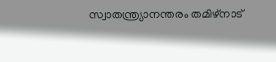സ്വാതന്ത്ര്യാനന്തരം തമിഴ്നാട്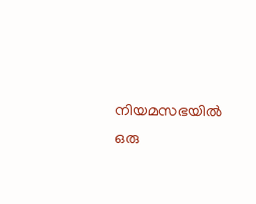നിയമസഭയിൽ ഒരു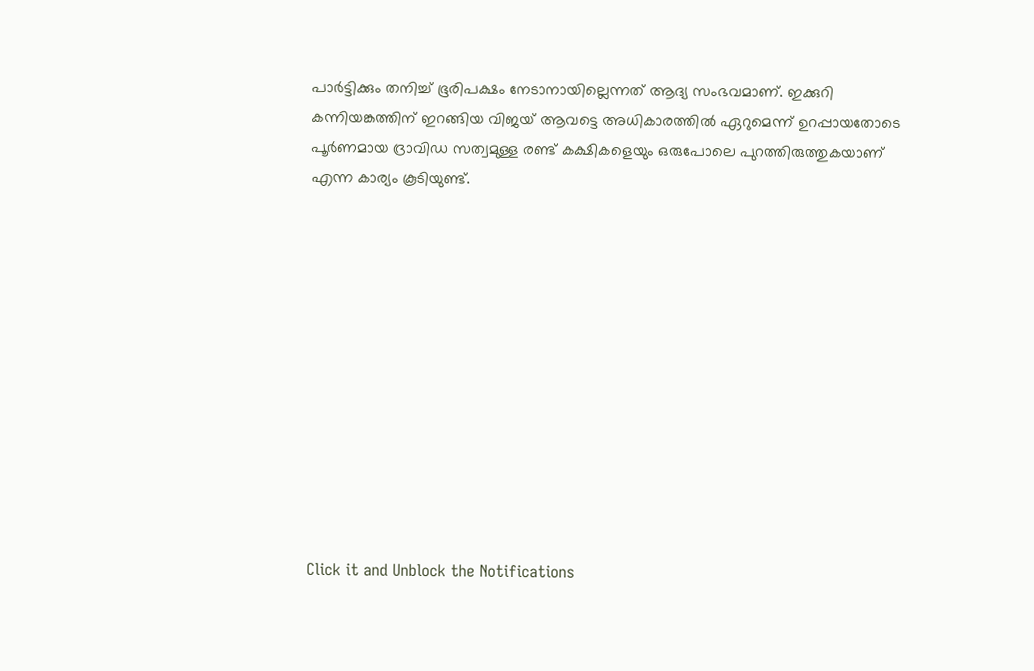പാർട്ടിക്കും തനിച്ച് ഭൂരിപക്ഷം നേടാനായില്ലെന്നത് ആദ്യ സംഭവമാണ്. ഇക്കുറി കന്നിയങ്കത്തിന് ഇറങ്ങിയ വിജയ് ആവട്ടെ അധികാരത്തിൽ ഏറുമെന്ന് ഉറപ്പായതോടെ പൂർണമായ ദ്രാവിഡ സത്വമുള്ള രണ്ട് കക്ഷികളെയും ഒരുപോലെ പുറത്തിരുത്തുകയാണ് എന്ന കാര്യം കൂടിയുണ്ട്.












Click it and Unblock the Notifications